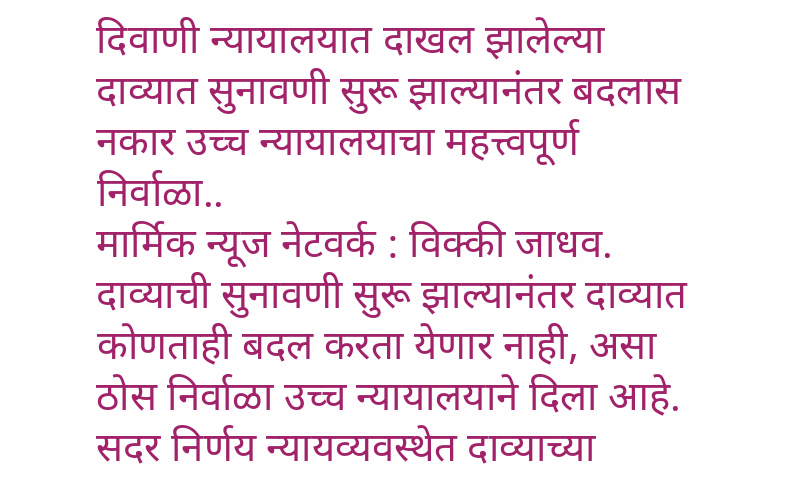दिवाणी न्यायालयात दाखल झालेल्या दाव्यात सुनावणी सुरू झाल्यानंतर बदलास नकार उच्च न्यायालयाचा महत्त्वपूर्ण निर्वाळा..
मार्मिक न्यूज नेटवर्क : विक्की जाधव.
दाव्याची सुनावणी सुरू झाल्यानंतर दाव्यात कोणताही बदल करता येणार नाही, असा ठोस निर्वाळा उच्च न्यायालयाने दिला आहे. सदर निर्णय न्यायव्यवस्थेत दाव्याच्या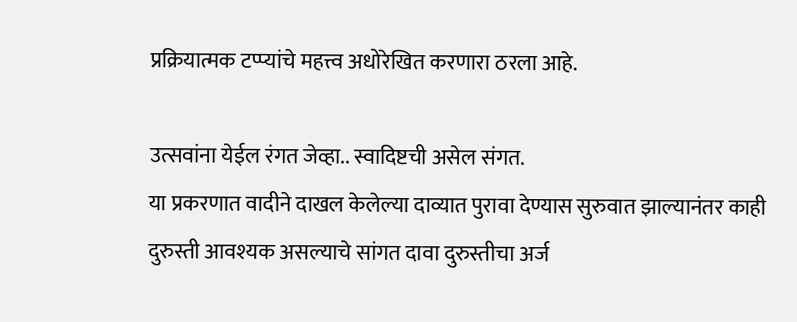प्रक्रियात्मक टप्प्यांचे महत्त्व अधोरेखित करणारा ठरला आहे.

उत्सवांना येईल रंगत जेव्हा.. स्वादिष्टची असेल संगत.
या प्रकरणात वादीने दाखल केलेल्या दाव्यात पुरावा देण्यास सुरुवात झाल्यानंतर काही दुरुस्ती आवश्यक असल्याचे सांगत दावा दुरुस्तीचा अर्ज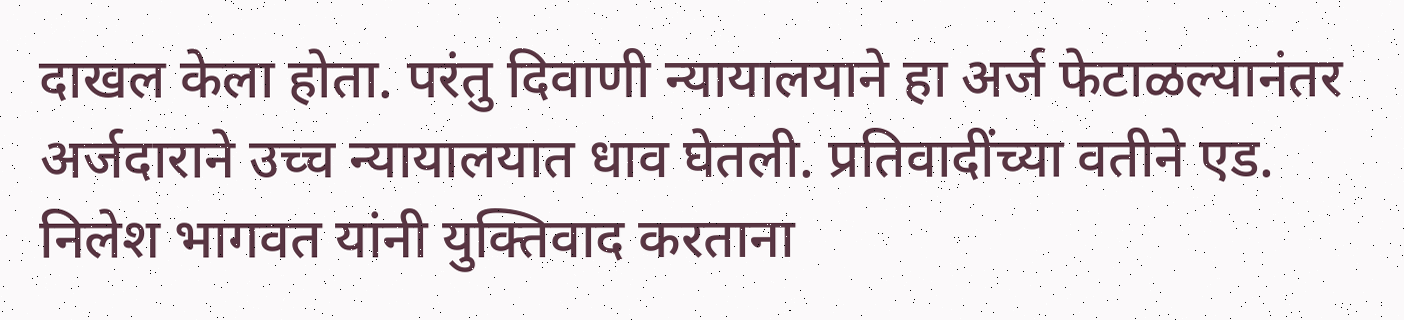दाखल केला होता. परंतु दिवाणी न्यायालयाने हा अर्ज फेटाळल्यानंतर अर्जदाराने उच्च न्यायालयात धाव घेतली. प्रतिवादींच्या वतीने एड. निलेश भागवत यांनी युक्तिवाद करताना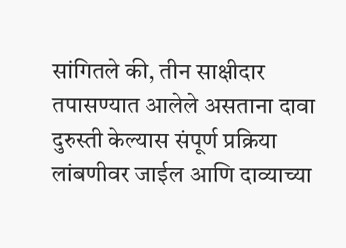सांगितले की, तीन साक्षीदार तपासण्यात आलेले असताना दावा दुरुस्ती केल्यास संपूर्ण प्रक्रिया लांबणीवर जाईल आणि दाव्याच्या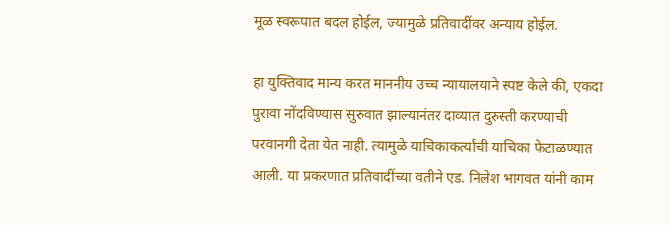मूळ स्वरूपात बदल होईल, ज्यामुळे प्रतिवादींवर अन्याय होईल.

हा युक्तिवाद मान्य करत माननीय उच्च न्यायालयाने स्पष्ट केले की, एकदा पुरावा नोंदविण्यास सुरुवात झाल्यानंतर दाव्यात दुरुस्ती करण्याची परवानगी देता येत नाही. त्यामुळे याचिकाकर्त्यांची याचिका फेटाळण्यात आली. या प्रकरणात प्रतिवादींच्या वतीने एड. निलेश भागवत यांनी काम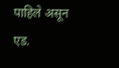पाहिले असून एड.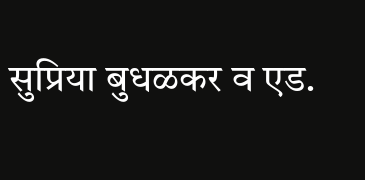सुप्रिया बुधळकर व एड.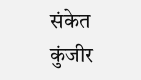संकेत कुंजीर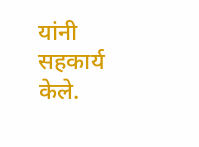यांनी सहकार्य केले.